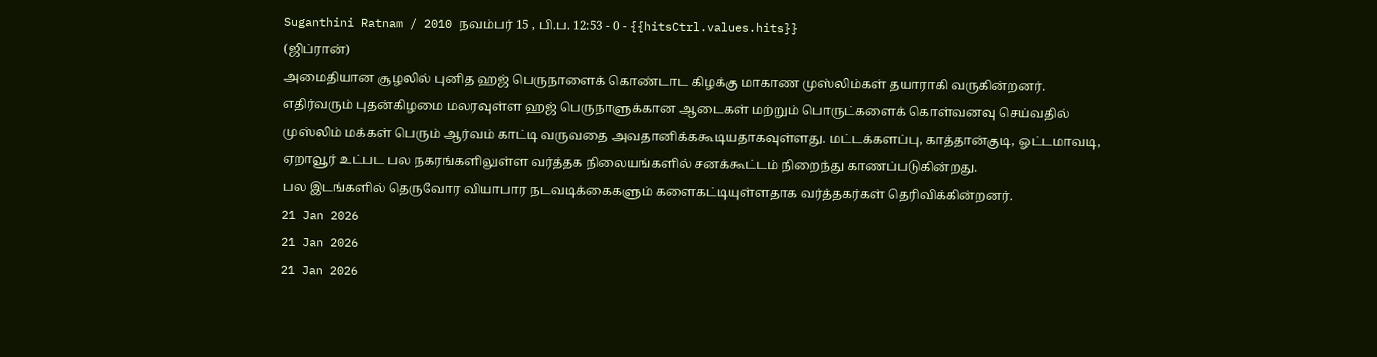Suganthini Ratnam / 2010 நவம்பர் 15 , பி.ப. 12:53 - 0 - {{hitsCtrl.values.hits}}
(ஜிப்ரான்)
அமைதியான சூழலில் புனித ஹஜ் பெருநாளைக் கொண்டாட கிழக்கு மாகாண முஸ்லிம்கள் தயாராகி வருகின்றனர்.
எதிர்வரும் புதன்கிழமை மலரவுள்ள ஹஜ் பெருநாளுக்கான ஆடைகள் மற்றும் பொருட்களைக் கொள்வனவு செய்வதில் முஸ்லிம் மக்கள் பெரும் ஆர்வம் காட்டி வருவதை அவதானிக்ககூடியதாகவுள்ளது. மட்டக்களப்பு, காத்தான்குடி, ஓட்டமாவடி, ஏறாவூர் உட்பட பல நகரங்களிலுள்ள வர்த்தக நிலையங்களில் சனக்கூட்டம் நிறைந்து காணப்படுகின்றது.
பல இடங்களில் தெருவோர வியாபார நடவடிக்கைகளும் களைகட்டியுள்ளதாக வர்த்தகர்கள் தெரிவிக்கின்றனர்.
21 Jan 2026
21 Jan 2026
21 Jan 2026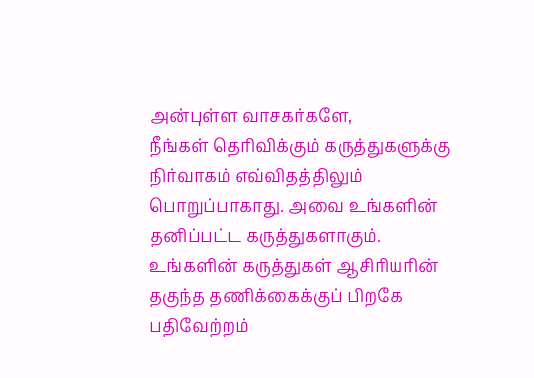அன்புள்ள வாசகர்களே,
நீங்கள் தெரிவிக்கும் கருத்துகளுக்கு நிர்வாகம் எவ்விதத்திலும் பொறுப்பாகாது. அவை உங்களின் தனிப்பட்ட கருத்துகளாகும். உங்களின் கருத்துகள் ஆசிரியரின் தகுந்த தணிக்கைக்குப் பிறகே பதிவேற்றம்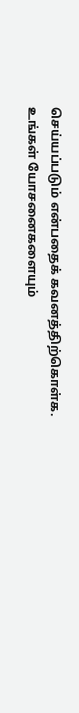செய்யப்படும் என்பதைக் கவனத்திற்கொள்க. உங்கள் யோசனைகளையும்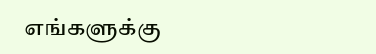எங்களுக்கு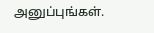அனுப்புங்கள்.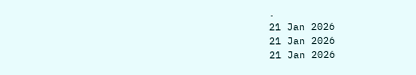.
21 Jan 2026
21 Jan 2026
21 Jan 2026